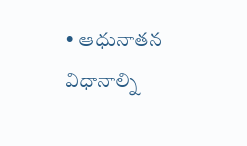• ఆధునాతన విధానాల్ని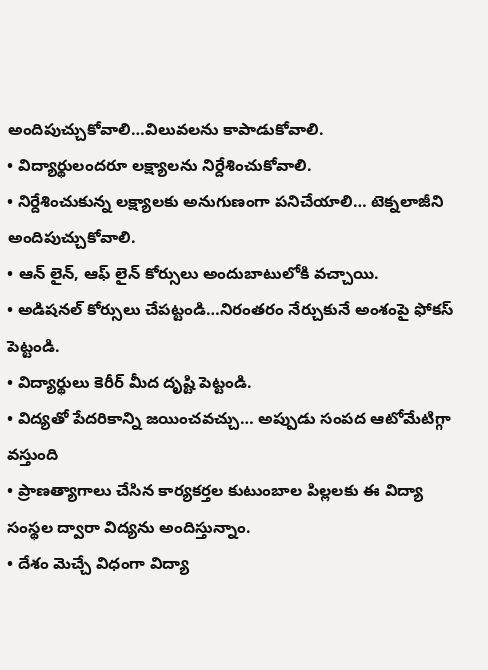అందిపుచ్చుకోవాలి…విలువలను కాపాడుకోవాలి.
• విద్యార్థులందరూ లక్ష్యాలను నిర్దేశించుకోవాలి.
• నిర్దేశించుకున్న లక్ష్యాలకు అనుగుణంగా పనిచేయాలి… టెక్నలాజీని అందిపుచ్చుకోవాలి.
• ఆన్ లైన్, ఆఫ్ లైన్ కోర్సులు అందుబాటులోకి వచ్చాయి.
• అడిషనల్ కోర్సులు చేపట్టండి…నిరంతరం నేర్చుకునే అంశంపై ఫోకస్ పెట్టండి.
• విద్యార్థులు కెరీర్ మీద దృష్టి పెట్టండి.
• విద్యతో పేదరికాన్ని జయించవచ్చు… అప్పుడు సంపద ఆటోమేటిగ్గా వస్తుంది
• ప్రాణత్యాగాలు చేసిన కార్యకర్తల కుటుంబాల పిల్లలకు ఈ విద్యా సంస్థల ద్వారా విద్యను అందిస్తున్నాం.
• దేశం మెచ్చే విధంగా విద్యా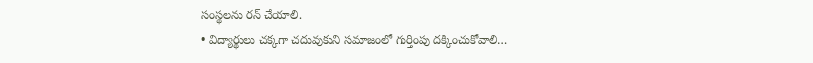సంస్థలను రన్ చేయాలి.
• విద్యార్థులు చక్కగా చదువుకుని సమాజంలో గుర్తింపు దక్కించుకోవాలి…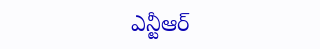ఎన్టీఆర్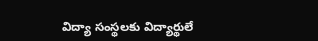విద్యా సంస్థలకు విద్యార్థులే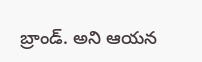బ్రాండ్. అని ఆయన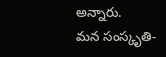అన్నారు.
మన సంస్కృతి-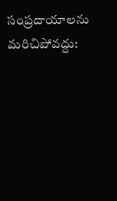సంప్రదాయాలను మరిచిపోవద్దు: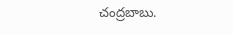చంద్రబాబు.